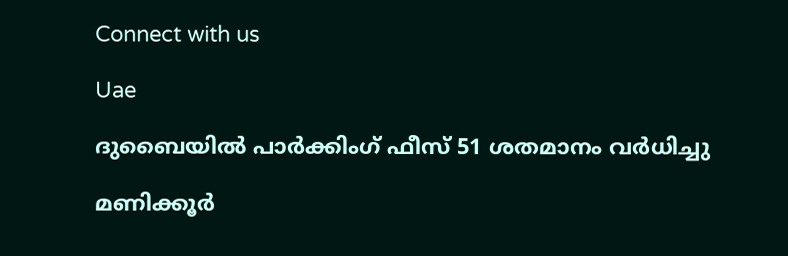Connect with us

Uae

ദുബൈയിൽ പാർക്കിംഗ് ഫീസ് 51 ശതമാനം വർധിച്ചു

മണിക്കൂർ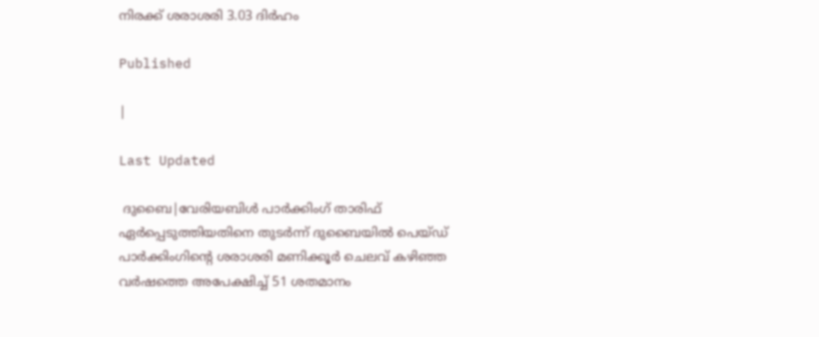നിരക്ക് ശരാശരി 3.03 ദിർഹം

Published

|

Last Updated

 ദുബൈ|വേരിയബിൾ പാർക്കിംഗ് താരിഫ് ഏർപ്പെടുത്തിയതിനെ തുടർന്ന് ദുബൈയിൽ പെയ്ഡ് പാർക്കിംഗിന്റെ ശരാശരി മണിക്കൂർ ചെലവ് കഴിഞ്ഞ വർഷത്തെ അപേക്ഷിച്ച് 51 ശതമാനം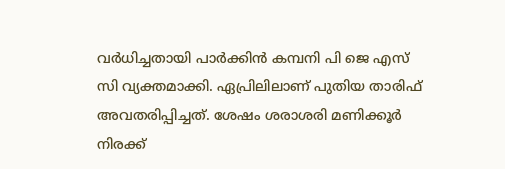വർധിച്ചതായി പാർക്കിൻ കമ്പനി പി ജെ എസ് സി വ്യക്തമാക്കി. ഏപ്രിലിലാണ് പുതിയ താരിഫ് അവതരിപ്പിച്ചത്. ശേഷം ശരാശരി മണിക്കൂർ നിരക്ക്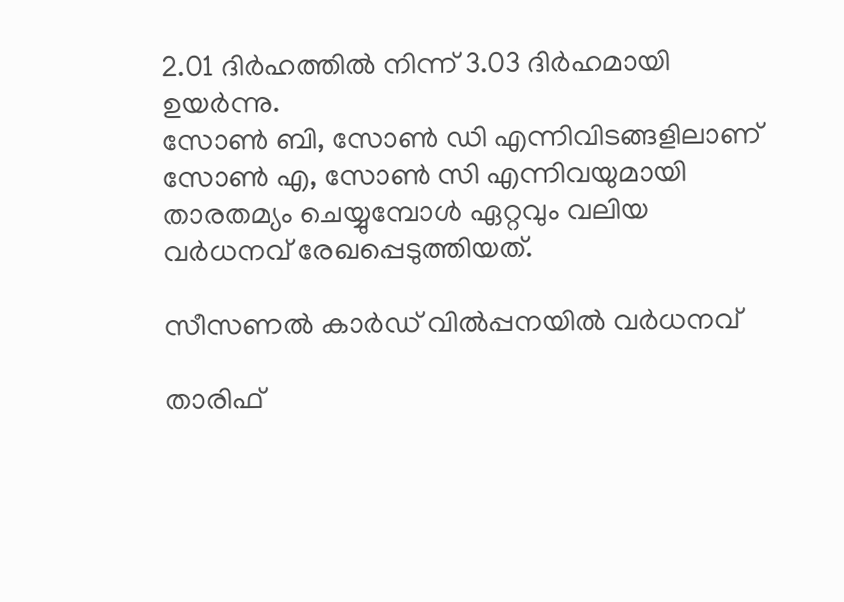2.01 ദിർഹത്തിൽ നിന്ന് 3.03 ദിർഹമായി ഉയർന്നു.
സോൺ ബി, സോൺ ഡി എന്നിവിടങ്ങളിലാണ് സോൺ എ, സോൺ സി എന്നിവയുമായി താരതമ്യം ചെയ്യുമ്പോൾ ഏറ്റവും വലിയ വർധനവ് രേഖപ്പെടുത്തിയത്.

സീസണൽ കാർഡ് വിൽപ്പനയിൽ വർധനവ്

താരിഫ്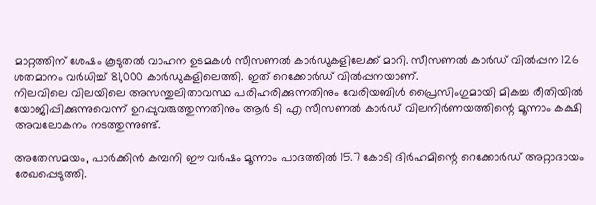മാറ്റത്തിന് ശേഷം കൂടുതൽ വാഹന ഉടമകൾ സീസണൽ കാർഡുകളിലേക്ക് മാറി. സീസണൽ കാർഡ് വിൽപ്പന 126 ശതമാനം വർധിച്ച് 81,000 കാർഡുകളിലെത്തി. ഇത് റെക്കോർഡ് വിൽപ്പനയാണ്.
നിലവിലെ വിലയിലെ അസന്തുലിതാവസ്ഥ പരിഹരിക്കുന്നതിനും വേരിയബിൾ പ്രൈസിംഗുമായി മികച്ച രീതിയിൽ യോജിപ്പിക്കുന്നുവെന്ന് ഉറപ്പുവരുത്തുന്നതിനും ആർ ടി എ സീസണൽ കാർഡ് വിലനിർണയത്തിന്റെ മൂന്നാം കക്ഷി അവലോകനം നടത്തുന്നുണ്ട്.

അതേസമയം, പാർക്കിൻ കമ്പനി ഈ വർഷം മൂന്നാം പാദത്തിൽ 15.7 കോടി ദിർഹമിന്റെ റെക്കോർഡ് അറ്റാദായം രേഖപ്പെടുത്തി.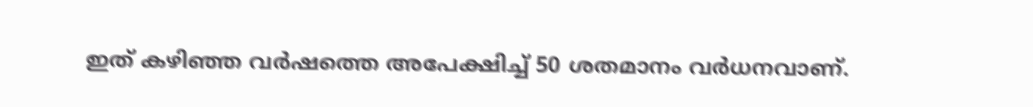ഇത് കഴിഞ്ഞ വർഷത്തെ അപേക്ഷിച്ച് 50 ശതമാനം വർധനവാണ്.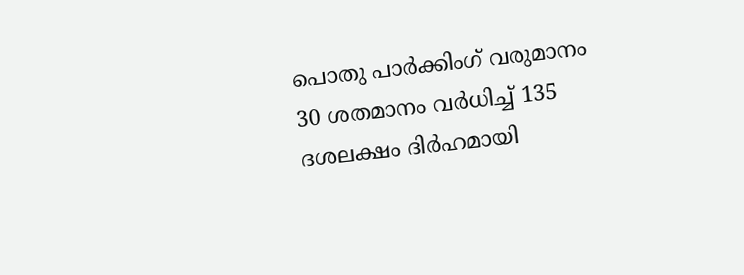പൊതു പാർക്കിംഗ് വരുമാനം 30 ശതമാനം വർധിച്ച് 135 ദശലക്ഷം ദിർഹമായി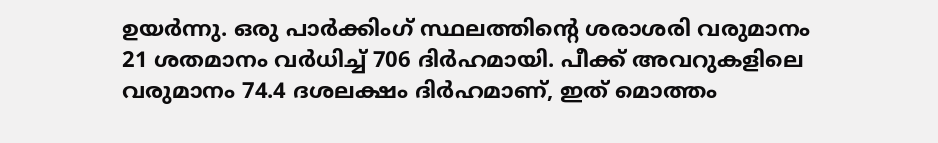ഉയർന്നു. ഒരു പാർക്കിംഗ് സ്ഥലത്തിന്റെ ശരാശരി വരുമാനം 21 ശതമാനം വർധിച്ച് 706 ദിർഹമായി. പീക്ക് അവറുകളിലെ വരുമാനം 74.4 ദശലക്ഷം ദിർഹമാണ്, ഇത് മൊത്തം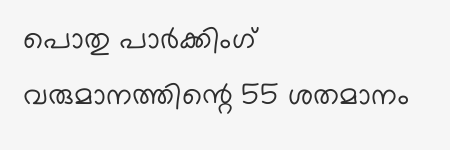പൊതു പാർക്കിംഗ് വരുമാനത്തിന്റെ 55 ശതമാനം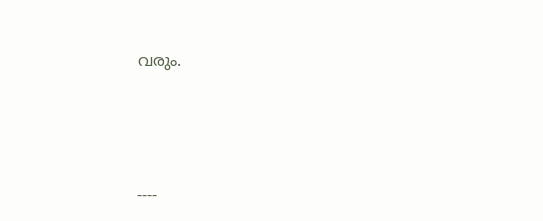വരും.





----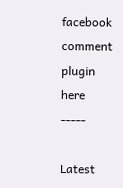facebook comment plugin here -----

Latest